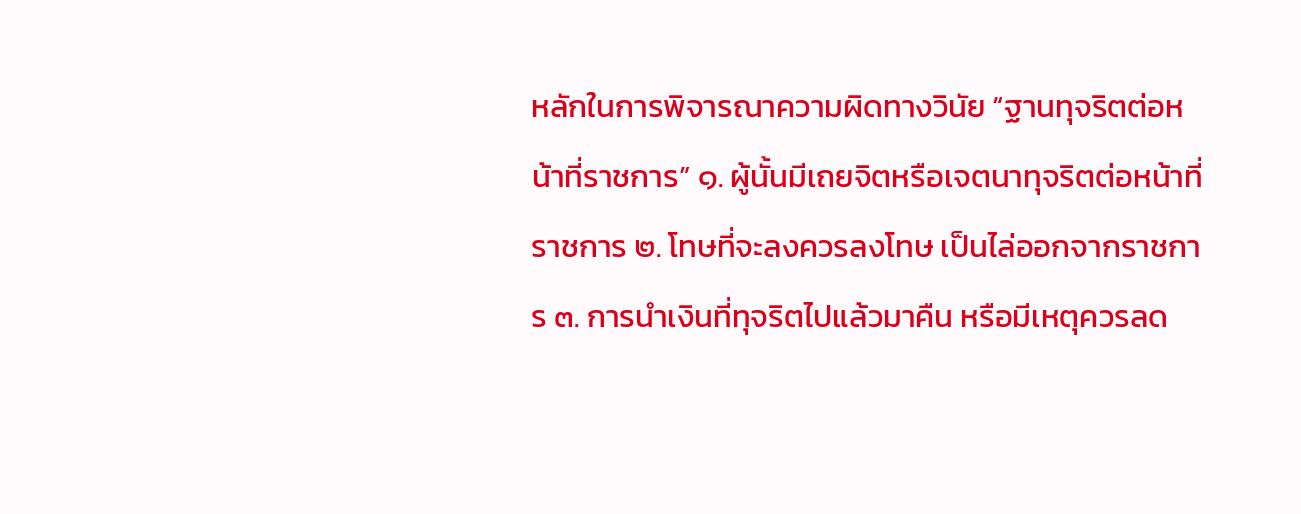หลักในการพิจารณาความผิดทางวินัย “ฐานทุจริตต่อหน้าที่ราชการ” ๑. ผู้นั้นมีเถยจิตหรือเจตนาทุจริตต่อหน้าที่ราชการ ๒. โทษที่จะลงควรลงโทษ เป็นไล่ออกจากราชการ ๓. การนำเงินที่ทุจริตไปแล้วมาคืน หรือมีเหตุควรลด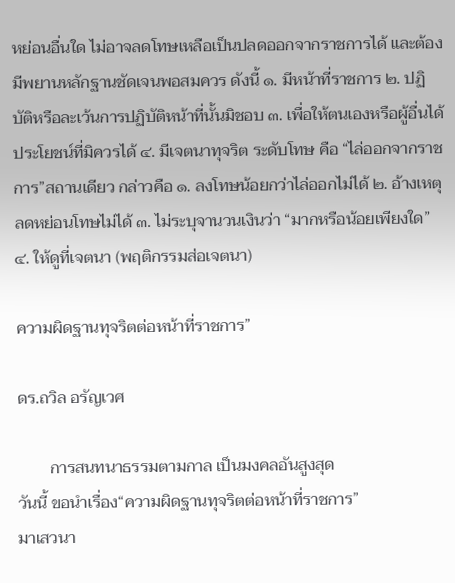หย่อนอื่นใด ไม่อาจลดโทษเหลือเป็นปลดออกจากราชการได้ และต้องมีพยานหลักฐานชัดเจนพอสมควร ดังนี้ ๑. มีหน้าที่ราชการ ๒. ปฏิบัติหรือละเว้นการปฏิบัติหน้าที่นั้นมิชอบ ๓. เพื่อให้ตนเองหรือผู้อื่นได้ประโยชน์ที่มิควรได้ ๔. มีเจตนาทุจริต ระดับโทษ คือ “ไล่ออกจากราชการ”สถานเดียว กล่าวคือ ๑. ลงโทษน้อยกว่าไล่ออกไม่ได้ ๒. อ้างเหตุลดหย่อนโทษไม่ได้ ๓. ไม่ระบุจานวนเงินว่า “มากหรือน้อยเพียงใด” ๔. ให้ดูที่เจตนา (พฤติกรรมส่อเจตนา)

ความผิดฐานทุจริตต่อหน้าที่ราชการ”

ดร.ถวิล อรัญเวศ

        การสนทนาธรรมตามกาล เป็นมงคลอันสูงสุด
วันนี้ ขอนำเรื่อง“ความผิดฐานทุจริตต่อหน้าที่ราชการ”
มาเสวนา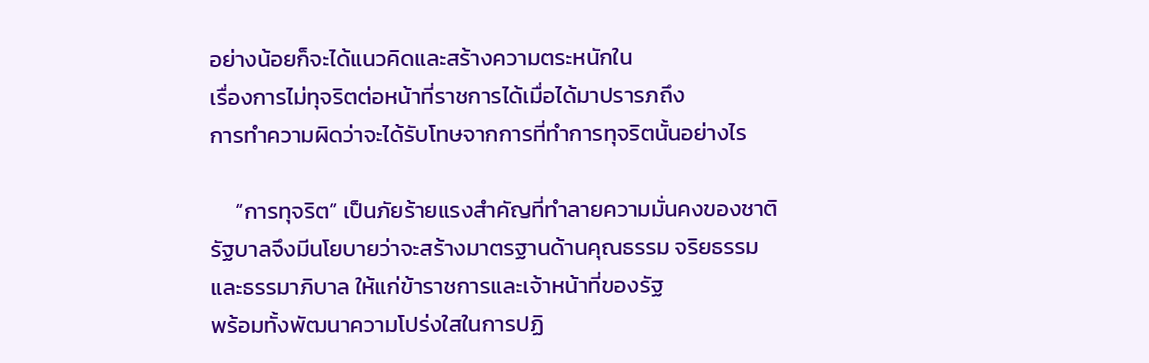อย่างน้อยก็จะได้แนวคิดและสร้างความตระหนักใน
เรื่องการไม่ทุจริตต่อหน้าที่ราชการได้เมื่อได้มาปรารภถึง
การทำความผิดว่าจะได้รับโทษจากการที่ทำการทุจริตนั้นอย่างไร

     “การทุจริต” เป็นภัยร้ายแรงสำคัญที่ทำลายความมั่นคงของชาติ
รัฐบาลจึงมีนโยบายว่าจะสร้างมาตรฐานด้านคุณธรรม จริยธรรม
และธรรมาภิบาล ให้แก่ข้าราชการและเจ้าหน้าที่ของรัฐ
พร้อมทั้งพัฒนาความโปร่งใสในการปฏิ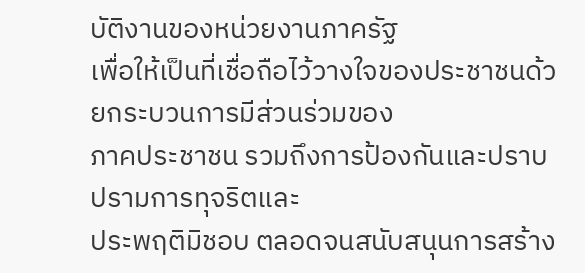บัติงานของหน่วยงานภาครัฐ
เพื่อให้เป็นที่เชื่อถือไว้วางใจของประชาชนด้วยกระบวนการมีส่วนร่วมของ
ภาคประชาชน รวมถึงการป้องกันและปราบปรามการทุจริตและ
ประพฤติมิชอบ ตลอดจนสนับสนุนการสร้าง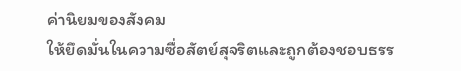ค่านิยมของสังคม
ให้ยึดมั่นในความซื่อสัตย์สุจริตและถูกต้องชอบธรร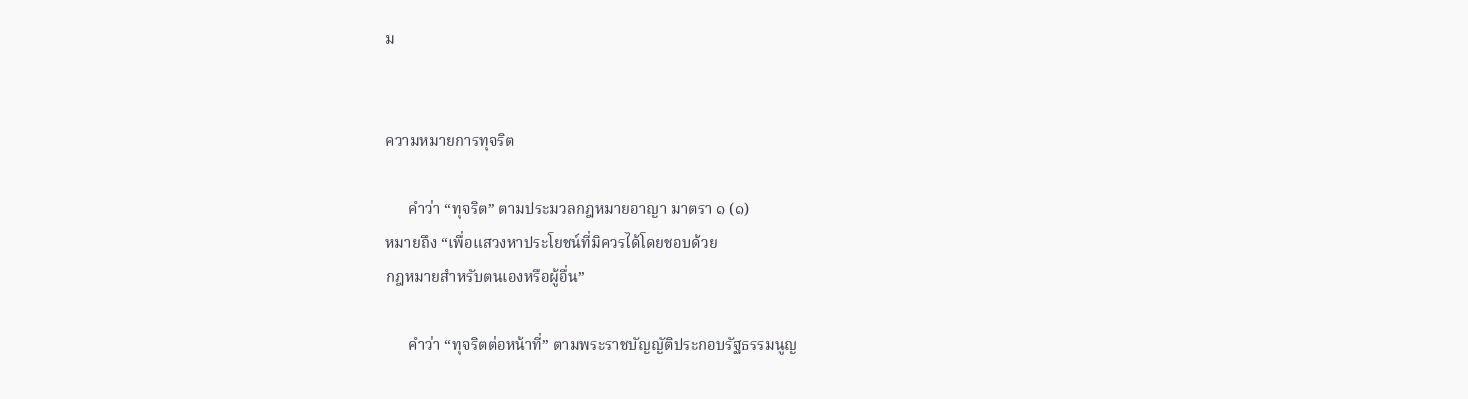ม


ความหมายการทุจริต

      คำว่า “ทุจริต” ตามประมวลกฎหมายอาญา มาตรา ๑ (๑)
หมายถึง “เพื่อแสวงหาประโยชน์ที่มิควรได้โดยชอบด้วย
กฎหมายสำหรับตนเองหรือผู้อื่น”

      คำว่า “ทุจริตต่อหน้าที่” ตามพระราชบัญญัติประกอบรัฐธรรมนูญ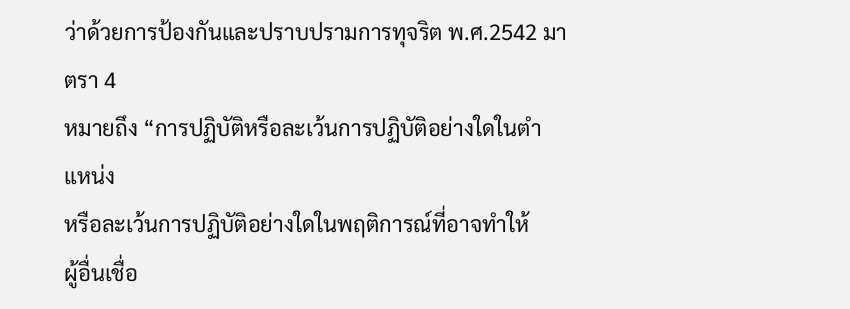ว่าด้วยการป้องกันและปราบปรามการทุจริต พ.ศ.2542 มาตรา 4
หมายถึง “การปฏิบัติหรือละเว้นการปฏิบัติอย่างใดในตำแหน่ง
หรือละเว้นการปฏิบัติอย่างใดในพฤติการณ์ที่อาจทำให้
ผู้อื่นเชื่อ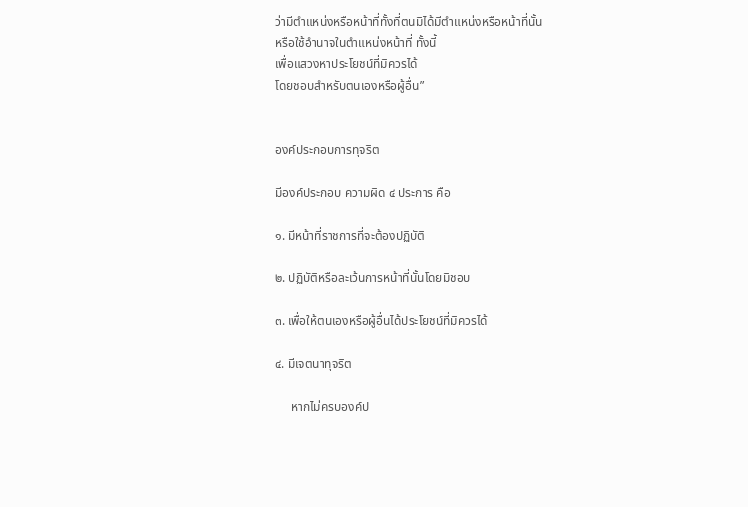ว่ามีตำแหน่งหรือหน้าที่ทั้งที่ตนมิได้มีตำแหน่งหรือหน้าที่นั้น
หรือใช้อำนาจในตำแหน่งหน้าที่ ทั้งนี้
เพื่อแสวงหาประโยชน์ที่มิควรได้
โดยชอบสำหรับตนเองหรือผู้อื่น”


องค์ประกอบการทุจริต

มีองค์ประกอบ ความผิด ๔ ประการ คือ

๑. มีหน้าที่ราชการที่จะต้องปฏิบัติ

๒. ปฏิบัติหรือละเว้นการหน้าที่นั้นโดยมิชอบ

๓. เพื่อให้ตนเองหรือผู้อื่นได้ประโยชน์ที่มิควรได้

๔. มีเจตนาทุจริต

     หากไม่ครบองค์ป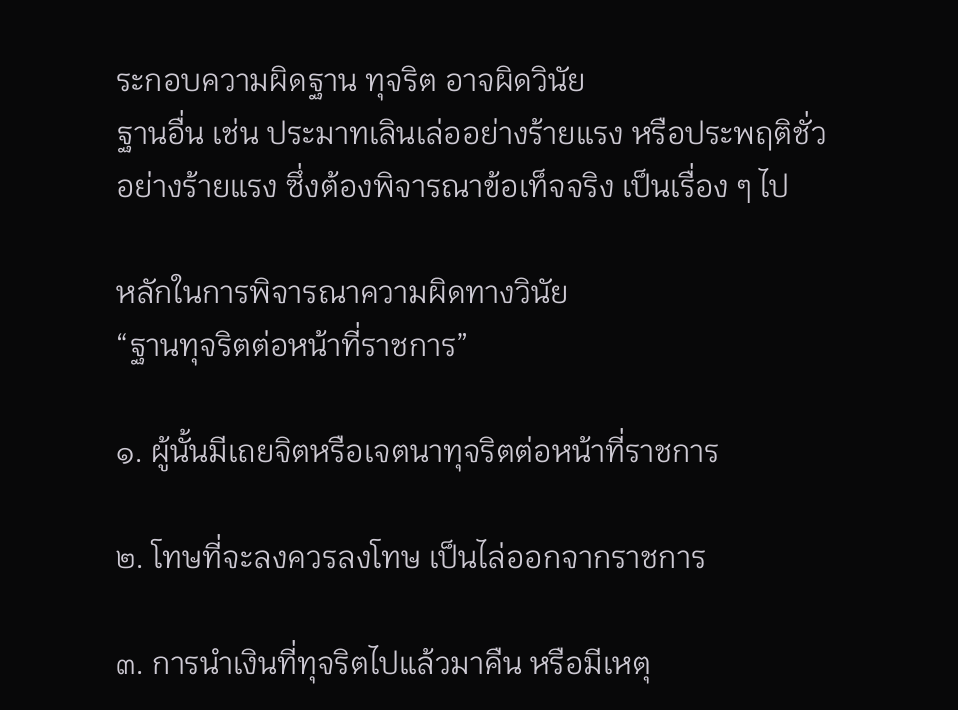ระกอบความผิดฐาน ทุจริต อาจผิดวินัย
ฐานอื่น เช่น ประมาทเลินเล่ออย่างร้ายแรง หรือประพฤติชั่ว
อย่างร้ายแรง ซึ่งต้องพิจารณาข้อเท็จจริง เป็นเรื่อง ๆ ไป

หลักในการพิจารณาความผิดทางวินัย
“ฐานทุจริตต่อหน้าที่ราชการ”

๑. ผู้นั้นมีเถยจิตหรือเจตนาทุจริตต่อหน้าที่ราชการ

๒. โทษที่จะลงควรลงโทษ เป็นไล่ออกจากราชการ

๓. การนำเงินที่ทุจริตไปแล้วมาคืน หรือมีเหตุ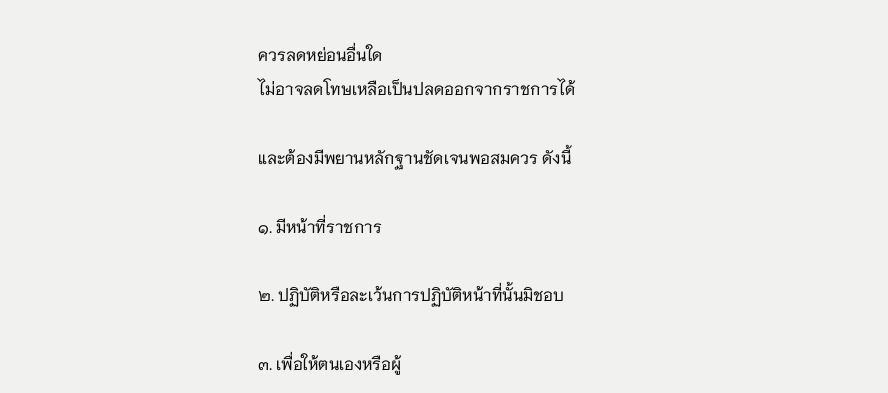ควรลดหย่อนอื่นใด
ไม่อาจลดโทษเหลือเป็นปลดออกจากราชการได้

และต้องมีพยานหลักฐานชัดเจนพอสมควร ดังนี้

๑. มีหน้าที่ราชการ

๒. ปฏิบัติหรือละเว้นการปฏิบัติหน้าที่นั้นมิชอบ

๓. เพื่อให้ตนเองหรือผู้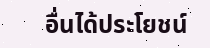อื่นได้ประโยชน์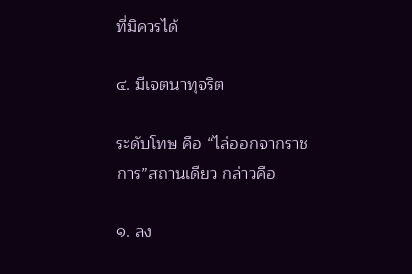ที่มิควรได้

๔. มีเจตนาทุจริต

ระดับโทษ คือ “ไล่ออกจากราชการ”สถานเดียว กล่าวคือ

๑. ลง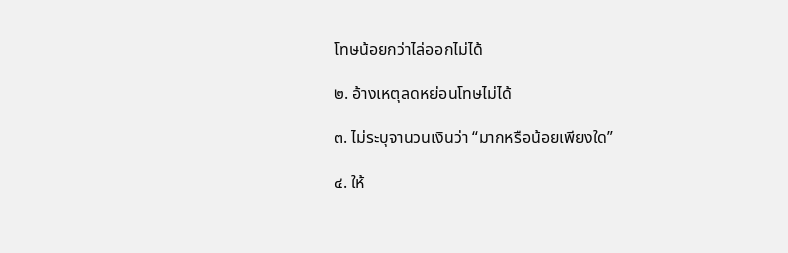โทษน้อยกว่าไล่ออกไม่ได้

๒. อ้างเหตุลดหย่อนโทษไม่ได้

๓. ไม่ระบุจานวนเงินว่า “มากหรือน้อยเพียงใด”

๔. ให้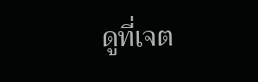ดูที่เจต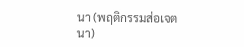นา (พฤติกรรมส่อเจตนา)